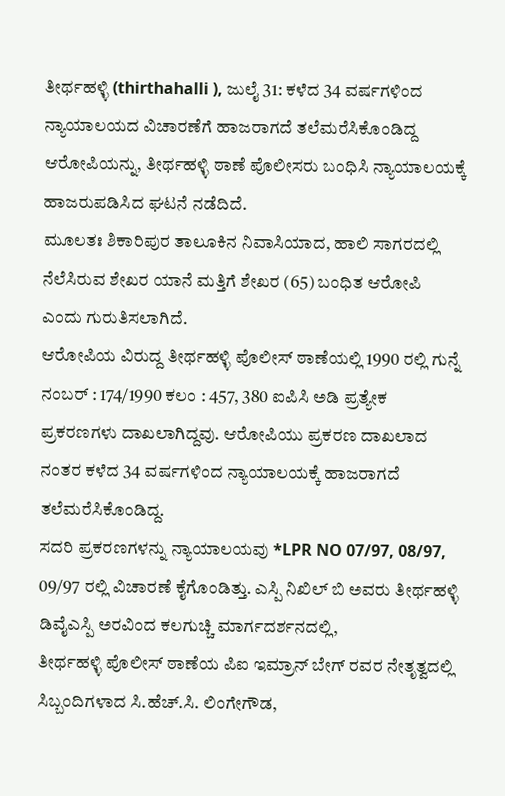ತೀರ್ಥಹಳ್ಳಿ (thirthahalli ), ಜುಲೈ 31: ಕಳೆದ 34 ವರ್ಷಗಳಿಂದ ನ್ಯಾಯಾಲಯದ ವಿಚಾರಣೆಗೆ ಹಾಜರಾಗದೆ ತಲೆಮರೆಸಿಕೊಂಡಿದ್ದ ಆರೋಪಿಯನ್ನು, ತೀರ್ಥಹಳ್ಳಿ ಠಾಣೆ ಪೊಲೀಸರು ಬಂಧಿಸಿ ನ್ಯಾಯಾಲಯಕ್ಕೆ ಹಾಜರುಪಡಿಸಿದ ಘಟನೆ ನಡೆದಿದೆ.
ಮೂಲತಃ ಶಿಕಾರಿಪುರ ತಾಲೂಕಿನ ನಿವಾಸಿಯಾದ, ಹಾಲಿ ಸಾಗರದಲ್ಲಿ ನೆಲೆಸಿರುವ ಶೇಖರ ಯಾನೆ ಮತ್ತಿಗೆ ಶೇಖರ (65) ಬಂಧಿತ ಆರೋಪಿ ಎಂದು ಗುರುತಿಸಲಾಗಿದೆ.
ಆರೋಪಿಯ ವಿರುದ್ದ ತೀರ್ಥಹಳ್ಳಿ ಪೊಲೀಸ್ ಠಾಣೆಯಲ್ಲಿ 1990 ರಲ್ಲಿ ಗುನ್ನೆ ನಂಬರ್ : 174/1990 ಕಲಂ : 457, 380 ಐಪಿಸಿ ಅಡಿ ಪ್ರತ್ಯೇಕ ಪ್ರಕರಣಗಳು ದಾಖಲಾಗಿದ್ದವು. ಆರೋಪಿಯು ಪ್ರಕರಣ ದಾಖಲಾದ ನಂತರ ಕಳೆದ 34 ವರ್ಷಗಳಿಂದ ನ್ಯಾಯಾಲಯಕ್ಕೆ ಹಾಜರಾಗದೆ ತಲೆಮರೆಸಿಕೊಂಡಿದ್ದ.
ಸದರಿ ಪ್ರಕರಣಗಳನ್ನು ನ್ಯಾಯಾಲಯವು *LPR NO 07/97, 08/97, 09/97 ರಲ್ಲಿ ವಿಚಾರಣೆ ಕೈಗೊಂಡಿತ್ತು. ಎಸ್ಪಿ ನಿಖಿಲ್ ಬಿ ಅವರು ತೀರ್ಥಹಳ್ಳಿ ಡಿವೈಎಸ್ಪಿ ಅರವಿಂದ ಕಲಗುಚ್ಚಿ ಮಾರ್ಗದರ್ಶನದಲ್ಲಿ,
ತೀರ್ಥಹಳ್ಳಿ ಪೊಲೀಸ್ ಠಾಣೆಯ ಪಿಐ ಇಮ್ರಾನ್ ಬೇಗ್ ರವರ ನೇತೃತ್ವದಲ್ಲಿ ಸಿಬ್ಬಂದಿಗಳಾದ ಸಿ.ಹೆಚ್.ಸಿ. ಲಿಂಗೇಗೌಡ,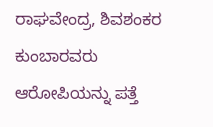ರಾಘವೇಂದ್ರ, ಶಿವಶಂಕರ ಕುಂಬಾರವರು ಆರೋಪಿಯನ್ನು ಪತ್ತೆ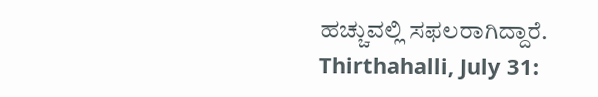ಹಚ್ಚುವಲ್ಲಿ ಸಫಲರಾಗಿದ್ದಾರೆ.
Thirthahalli, July 31: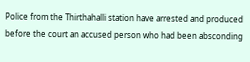Police from the Thirthahalli station have arrested and produced before the court an accused person who had been absconding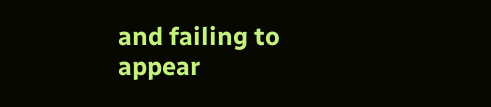and failing to appear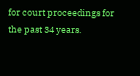for court proceedings for the past 34 years.